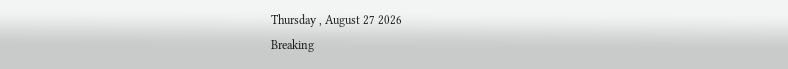Thursday , August 27 2026
Breaking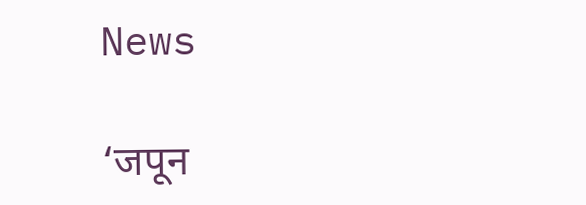News

‘जपून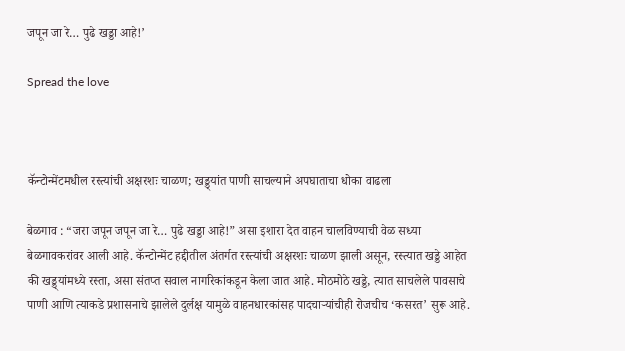जपून जा रे… पुढे खड्डा आहे!’

Spread the love



कॅन्टोन्मेंटमधील रस्त्यांची अक्षरशः चाळण; खड्ड्यांत पाणी साचल्याने अपघाताचा धोका वाढला

बेळगाव : “जरा जपून जपून जा रे… पुढे खड्डा आहे!” असा इशारा देत वाहन चालविण्याची वेळ सध्या बेळगावकरांवर आली आहे. कॅन्टोन्मेंट हद्दीतील अंतर्गत रस्त्यांची अक्षरशः चाळण झाली असून, रस्त्यात खड्डे आहेत की खड्ड्यांमध्ये रस्ता, असा संतप्त सवाल नागरिकांकडून केला जात आहे. मोठमोठे खड्डे, त्यात साचलेले पावसाचे पाणी आणि त्याकडे प्रशासनाचे झालेले दुर्लक्ष यामुळे वाहनधारकांसह पादचाऱ्यांचीही रोजचीच ‘कसरत’ सुरू आहे.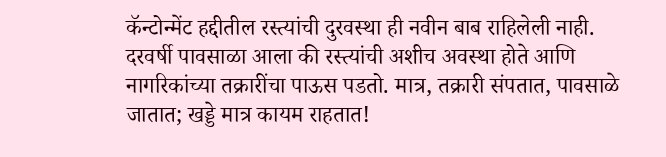कॅन्टोन्मेंट हद्दीतील रस्त्यांची दुरवस्था ही नवीन बाब राहिलेली नाही. दरवर्षी पावसाळा आला की रस्त्यांची अशीच अवस्था होते आणि नागरिकांच्या तक्रारींचा पाऊस पडतो. मात्र, तक्रारी संपतात, पावसाळे जातात; खड्डे मात्र कायम राहतात!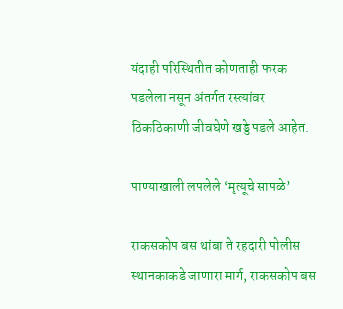यंदाही परिस्थितीत कोणताही फरक पडलेला नसून अंतर्गत रस्त्यांवर ठिकठिकाणी जीवघेणे खड्डे पडले आहेत.

पाण्याखाली लपलेले ‘मृत्यूचे सापळे’

राकसकोप बस थांबा ते रहदारी पोलीस स्थानकाकडे जाणारा मार्ग, राकसकोप बस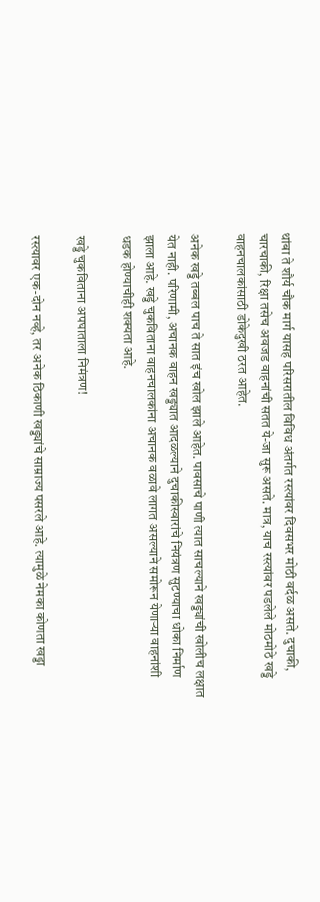थांबा ते शौर्य चौक मार्ग यासह परिसरातील विविध अंतर्गत रस्त्यांवर दिवसभर मोठी वर्दळ असते. दुचाकी, चारचाकी, रिक्षा तसेच अवजड वाहनांची सतत ये-जा सुरू असते. मात्र, याच रस्त्यांवर पडलेले मोठमोठे खड्डे वाहनचालकांसाठी डोकेदुखी ठरत आहेत.

अनेक खड्डे तब्बल पाच ते सात इंच खोल झाले आहेत. पावसाचे पाणी त्यात साचल्याने खड्ड्यांची खोलीच लक्षात येत नाही. परिणामी, अचानक वाहन खड्ड्यात आदळल्याने दुचाकीस्वारांचे नियंत्रण सुटण्याचा धोका निर्माण झाला आहे. खड्डे चुकविताना वाहनचालकांना अचानक वळावे लागत असल्याने समोरून येणाऱ्या वाहनांशी धडक होण्याचीही शक्यता आहे.

खड्डे चुकविताना अपघाताला निमंत्रण!

रस्त्यावर एक-दोन नव्हे, तर अनेक ठिकाणी खड्ड्यांचे साम्राज्य पसरले आहे. त्यामुळे नेमका कोणता खड्डा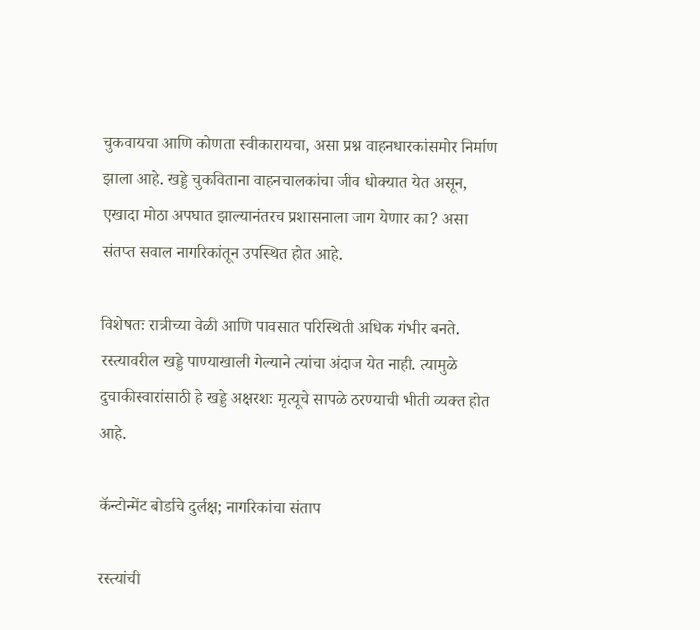चुकवायचा आणि कोणता स्वीकारायचा, असा प्रश्न वाहनधारकांसमोर निर्माण झाला आहे. खड्डे चुकविताना वाहनचालकांचा जीव धोक्यात येत असून, एखादा मोठा अपघात झाल्यानंतरच प्रशासनाला जाग येणार का? असा संतप्त सवाल नागरिकांतून उपस्थित होत आहे.

विशेषतः रात्रीच्या वेळी आणि पावसात परिस्थिती अधिक गंभीर बनते. रस्त्यावरील खड्डे पाण्याखाली गेल्याने त्यांचा अंदाज येत नाही. त्यामुळे दुचाकीस्वारांसाठी हे खड्डे अक्षरशः मृत्यूचे सापळे ठरण्याची भीती व्यक्त होत आहे.

कॅन्टोन्मेंट बोर्डाचे दुर्लक्ष; नागरिकांचा संताप

रस्त्यांची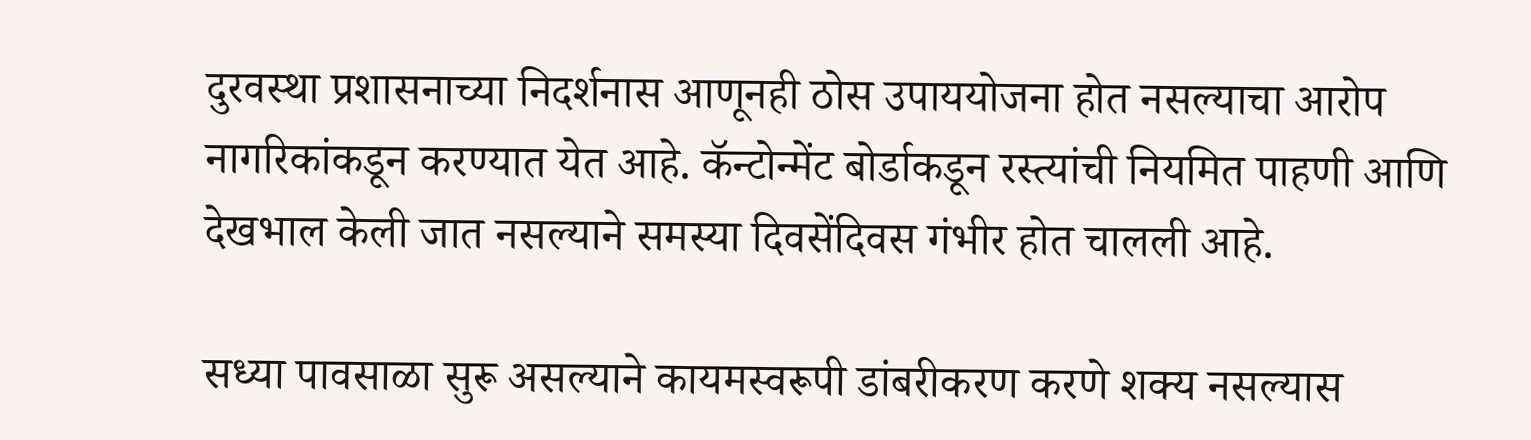दुरवस्था प्रशासनाच्या निदर्शनास आणूनही ठोस उपाययोजना होत नसल्याचा आरोप नागरिकांकडून करण्यात येत आहे. कॅन्टोन्मेंट बोर्डाकडून रस्त्यांची नियमित पाहणी आणि देखभाल केली जात नसल्याने समस्या दिवसेंदिवस गंभीर होत चालली आहे.

सध्या पावसाळा सुरू असल्याने कायमस्वरूपी डांबरीकरण करणे शक्य नसल्यास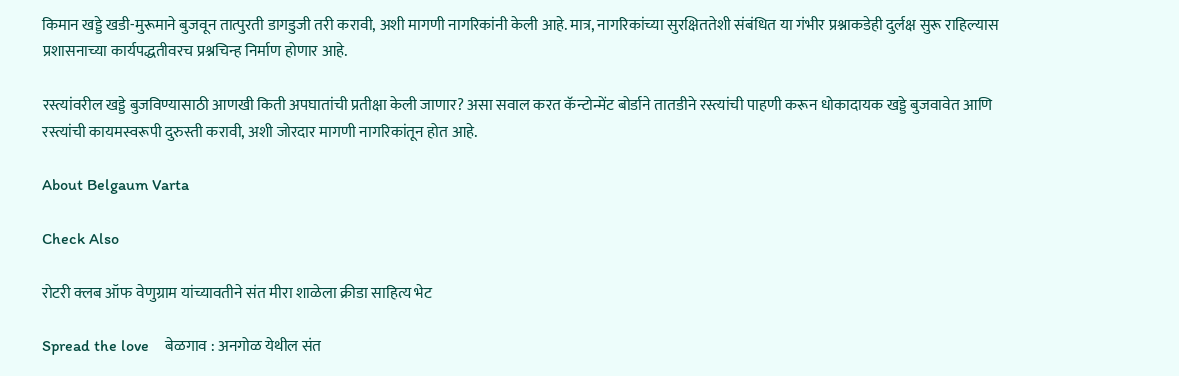किमान खड्डे खडी-मुरूमाने बुजवून तात्पुरती डागडुजी तरी करावी, अशी मागणी नागरिकांनी केली आहे. मात्र, नागरिकांच्या सुरक्षिततेशी संबंधित या गंभीर प्रश्नाकडेही दुर्लक्ष सुरू राहिल्यास प्रशासनाच्या कार्यपद्धतीवरच प्रश्नचिन्ह निर्माण होणार आहे.

रस्त्यांवरील खड्डे बुजविण्यासाठी आणखी किती अपघातांची प्रतीक्षा केली जाणार? असा सवाल करत कॅन्टोन्मेंट बोर्डाने तातडीने रस्त्यांची पाहणी करून धोकादायक खड्डे बुजवावेत आणि रस्त्यांची कायमस्वरूपी दुरुस्ती करावी, अशी जोरदार मागणी नागरिकांतून होत आहे.

About Belgaum Varta

Check Also

रोटरी क्लब ऑफ वेणुग्राम यांच्यावतीने संत मीरा शाळेला क्रीडा साहित्य भेट

Spread the love    बेळगाव : अनगोळ येथील संत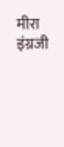मीरा इंग्रजी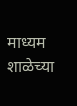माध्यम शाळेच्या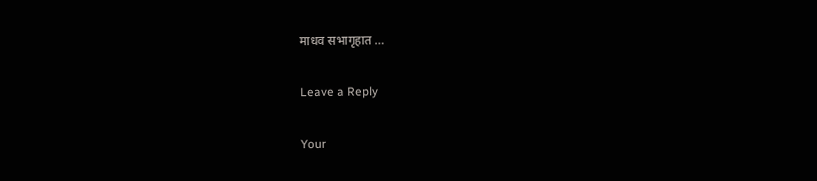माधव सभागृहात …

Leave a Reply

Your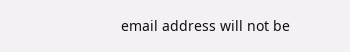email address will not be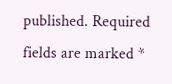published. Required fields are marked *